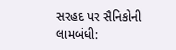સરહદ પર સૈનિકોની લામબંધી: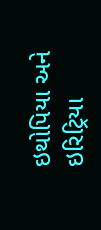ઇથોપિયા અને ઇરિટ્રિયા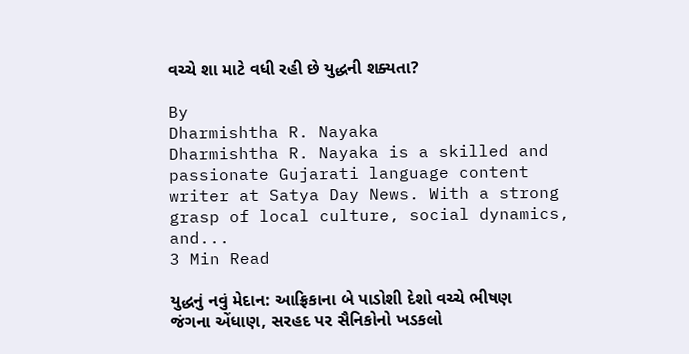વચ્ચે શા માટે વધી રહી છે યુદ્ધની શક્યતા?

By
Dharmishtha R. Nayaka
Dharmishtha R. Nayaka is a skilled and passionate Gujarati language content writer at Satya Day News. With a strong grasp of local culture, social dynamics, and...
3 Min Read

યુદ્ધનું નવું મેદાન: આફ્રિકાના બે પાડોશી દેશો વચ્ચે ભીષણ જંગના એંધાણ, સરહદ પર સૈનિકોનો ખડકલો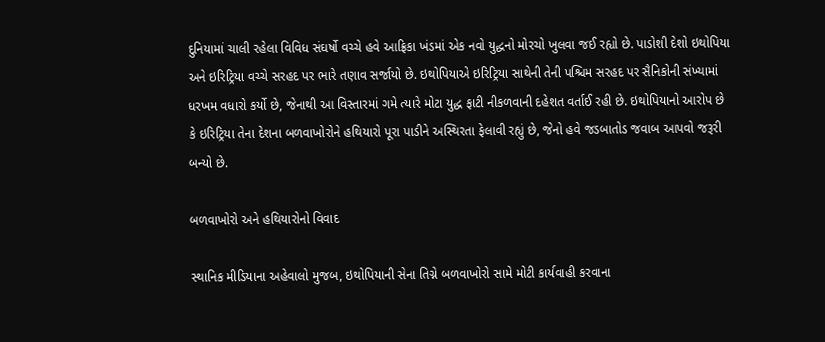દુનિયામાં ચાલી રહેલા વિવિધ સંઘર્ષો વચ્ચે હવે આફ્રિકા ખંડમાં એક નવો યુદ્ધનો મોરચો ખુલવા જઈ રહ્યો છે. પાડોશી દેશો ઇથોપિયા અને ઇરિટ્રિયા વચ્ચે સરહદ પર ભારે તણાવ સર્જાયો છે. ઇથોપિયાએ ઇરિટ્રિયા સાથેની તેની પશ્ચિમ સરહદ પર સૈનિકોની સંખ્યામાં ધરખમ વધારો કર્યો છે, જેનાથી આ વિસ્તારમાં ગમે ત્યારે મોટા યુદ્ધ ફાટી નીકળવાની દહેશત વર્તાઈ રહી છે. ઇથોપિયાનો આરોપ છે કે ઇરિટ્રિયા તેના દેશના બળવાખોરોને હથિયારો પૂરા પાડીને અસ્થિરતા ફેલાવી રહ્યું છે, જેનો હવે જડબાતોડ જવાબ આપવો જરૂરી બન્યો છે.

બળવાખોરો અને હથિયારોનો વિવાદ

સ્થાનિક મીડિયાના અહેવાલો મુજબ, ઇથોપિયાની સેના તિગ્ને બળવાખોરો સામે મોટી કાર્યવાહી કરવાના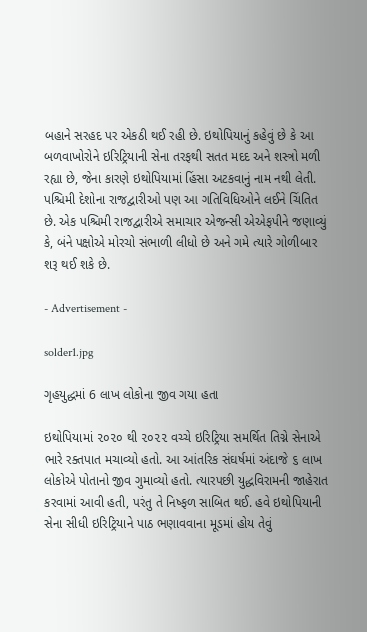બહાને સરહદ પર એકઠી થઈ રહી છે. ઇથોપિયાનું કહેવું છે કે આ બળવાખોરોને ઇરિટ્રિયાની સેના તરફથી સતત મદદ અને શસ્ત્રો મળી રહ્યા છે, જેના કારણે ઇથોપિયામાં હિંસા અટકવાનું નામ નથી લેતી. પશ્ચિમી દેશોના રાજદ્વારીઓ પણ આ ગતિવિધિઓને લઈને ચિંતિત છે. એક પશ્ચિમી રાજદ્વારીએ સમાચાર એજન્સી એએફપીને જણાવ્યું કે, બંને પક્ષોએ મોરચો સંભાળી લીધો છે અને ગમે ત્યારે ગોળીબાર શરૂ થઈ શકે છે.

- Advertisement -

solder1.jpg

ગૃહયુદ્ધમાં 6 લાખ લોકોના જીવ ગયા હતા

ઇથોપિયામાં ૨૦૨૦ થી ૨૦૨૨ વચ્ચે ઇરિટ્રિયા સમર્થિત તિગ્ને સેનાએ ભારે રક્તપાત મચાવ્યો હતો. આ આંતરિક સંઘર્ષમાં અંદાજે ૬ લાખ લોકોએ પોતાનો જીવ ગુમાવ્યો હતો. ત્યારપછી યુદ્ધવિરામની જાહેરાત કરવામાં આવી હતી, પરંતુ તે નિષ્ફળ સાબિત થઈ. હવે ઇથોપિયાની સેના સીધી ઇરિટ્રિયાને પાઠ ભણાવવાના મૂડમાં હોય તેવું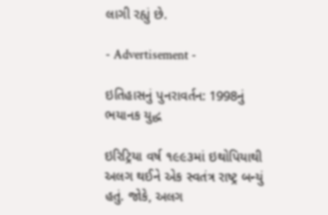લાગી રહ્યું છે.

- Advertisement -

ઇતિહાસનું પુનરાવર્તન: 1998નું ભયાનક યુદ્ધ

ઇરિટ્રિયા વર્ષ ૧૯૯૩માં ઇથોપિયાથી અલગ થઈને એક સ્વતંત્ર રાષ્ટ્ર બન્યું હતું. જોકે, અલગ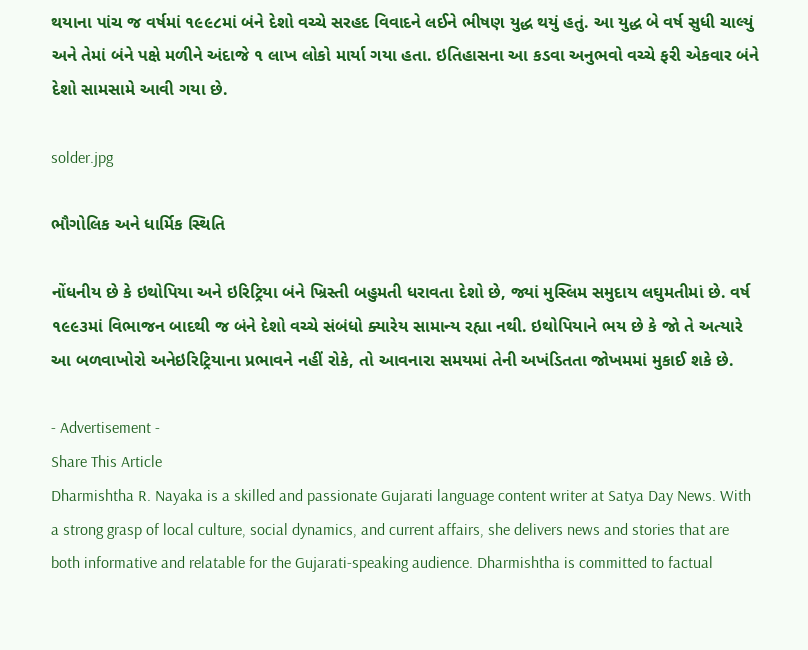થયાના પાંચ જ વર્ષમાં ૧૯૯૮માં બંને દેશો વચ્ચે સરહદ વિવાદને લઈને ભીષણ યુદ્ધ થયું હતું. આ યુદ્ધ બે વર્ષ સુધી ચાલ્યું અને તેમાં બંને પક્ષે મળીને અંદાજે ૧ લાખ લોકો માર્યા ગયા હતા. ઇતિહાસના આ કડવા અનુભવો વચ્ચે ફરી એકવાર બંને દેશો સામસામે આવી ગયા છે.

solder.jpg

ભૌગોલિક અને ધાર્મિક સ્થિતિ

નોંધનીય છે કે ઇથોપિયા અને ઇરિટ્રિયા બંને ખ્રિસ્તી બહુમતી ધરાવતા દેશો છે, જ્યાં મુસ્લિમ સમુદાય લઘુમતીમાં છે. વર્ષ ૧૯૯૩માં વિભાજન બાદથી જ બંને દેશો વચ્ચે સંબંધો ક્યારેય સામાન્ય રહ્યા નથી. ઇથોપિયાને ભય છે કે જો તે અત્યારે આ બળવાખોરો અનેઇરિટ્રિયાના પ્રભાવને નહીં રોકે, તો આવનારા સમયમાં તેની અખંડિતતા જોખમમાં મુકાઈ શકે છે.

- Advertisement -
Share This Article
Dharmishtha R. Nayaka is a skilled and passionate Gujarati language content writer at Satya Day News. With a strong grasp of local culture, social dynamics, and current affairs, she delivers news and stories that are both informative and relatable for the Gujarati-speaking audience. Dharmishtha is committed to factual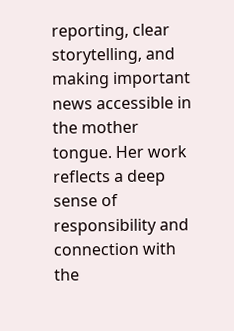reporting, clear storytelling, and making important news accessible in the mother tongue. Her work reflects a deep sense of responsibility and connection with the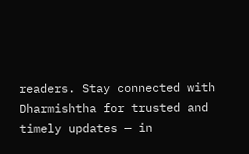readers. Stay connected with Dharmishtha for trusted and timely updates — in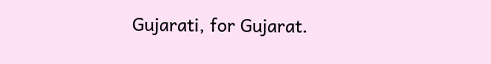Gujarati, for Gujarat.